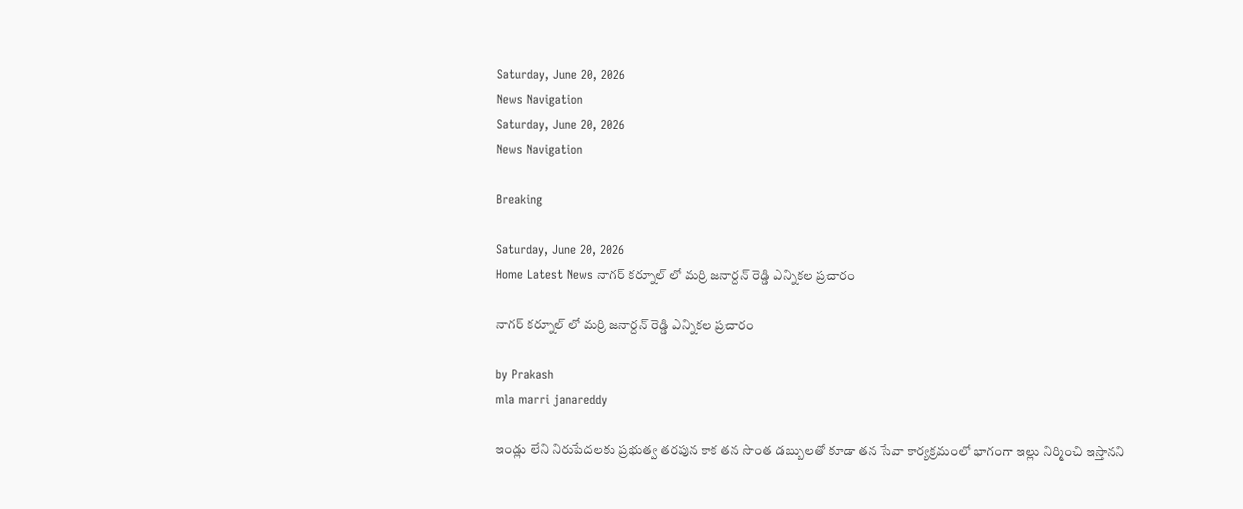Saturday, June 20, 2026
News Navigation
Saturday, June 20, 2026
News Navigation

Breaking

Saturday, June 20, 2026
Home Latest News నాగర్ కర్నూల్ లో మర్రి జనార్దన్ రెడ్డి ఎన్నికల ప్రచారం

నాగర్ కర్నూల్ లో మర్రి జనార్దన్ రెడ్డి ఎన్నికల ప్రచారం

by Prakash
mla marri janareddy

ఇండ్లు లేని నిరుపేదలకు ప్రభుత్వ తరపున కాక తన సొంత డబ్బులతో కూడా తన సేవా కార్యక్రమంలో భాగంగా ఇల్లు నిర్మించి ఇస్తానని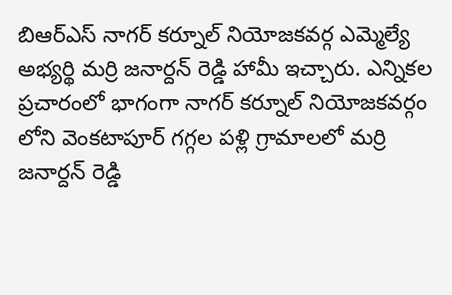బిఆర్ఎస్ నాగర్ కర్నూల్ నియోజకవర్గ ఎమ్మెల్యే అభ్యర్థి మర్రి జనార్దన్ రెడ్డి హామీ ఇచ్చారు. ఎన్నికల ప్రచారంలో భాగంగా నాగర్ కర్నూల్ నియోజకవర్గం లోని వెంకటాపూర్ గగ్గల పళ్లి గ్రామాలలో మర్రి జనార్దన్ రెడ్డి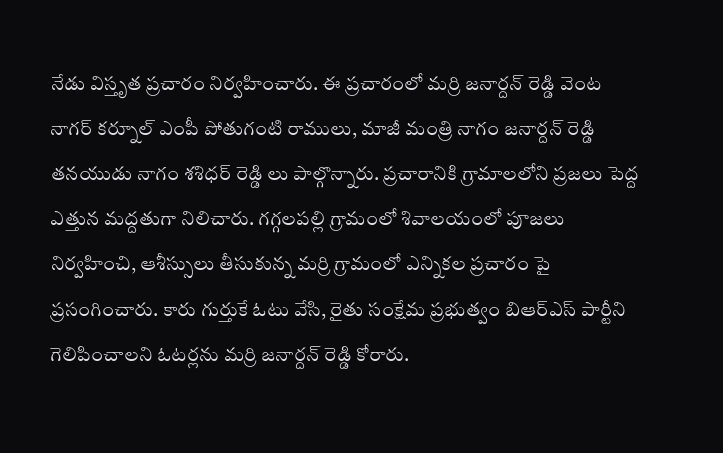నేడు విస్తృత ప్రచారం నిర్వహించారు. ఈ ప్రచారంలో మర్రి జనార్దన్ రెడ్డి వెంట నాగర్ కర్నూల్ ఎంపీ పోతుగంటి రాములు, మాజీ మంత్రి నాగం జనార్దన్ రెడ్డి తనయుడు నాగం శశిధర్ రెడ్డి లు పాల్గొన్నారు. ప్రచారానికి గ్రామాలలోని ప్రజలు పెద్ద ఎత్తున మద్దతుగా నిలిచారు. గగ్గలపల్లి గ్రామంలో శివాలయంలో పూజలు నిర్వహించి, ఆశీస్సులు తీసుకున్న మర్రి గ్రామంలో ఎన్నికల ప్రచారం పై ప్రసంగించారు. కారు గుర్తుకే ఓటు వేసి, రైతు సంక్షేమ ప్రభుత్వం బిఆర్ఎస్ పార్టీని గెలిపించాలని ఓటర్లను మర్రి జనార్దన్ రెడ్డి కోరారు.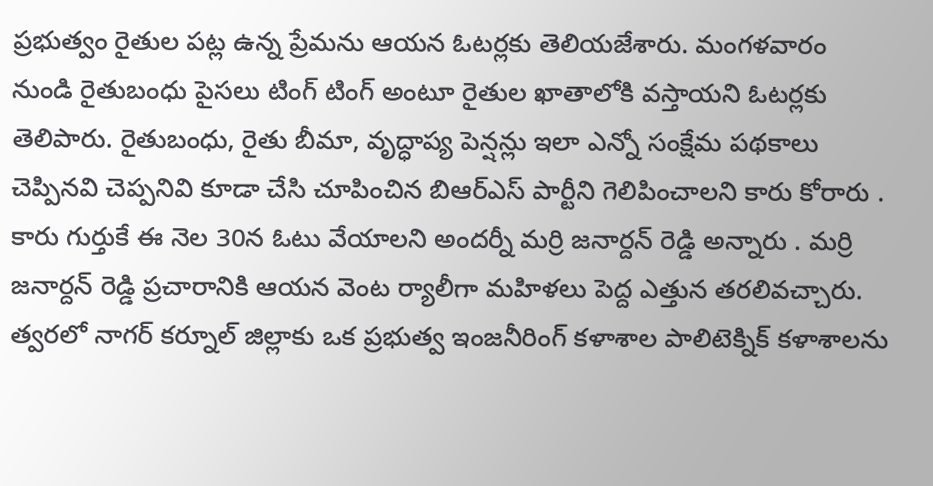ప్రభుత్వం రైతుల పట్ల ఉన్న ప్రేమను ఆయన ఓటర్లకు తెలియజేశారు. మంగళవారం నుండి రైతుబంధు పైసలు టింగ్ టింగ్ అంటూ రైతుల ఖాతాలోకి వస్తాయని ఓటర్లకు తెలిపారు. రైతుబంధు, రైతు బీమా, వృద్ధాప్య పెన్షన్లు ఇలా ఎన్నో సంక్షేమ పథకాలు చెప్పినవి చెప్పనివి కూడా చేసి చూపించిన బిఆర్ఎస్ పార్టీని గెలిపించాలని కారు కోరారు . కారు గుర్తుకే ఈ నెల 30న ఓటు వేయాలని అందర్నీ మర్రి జనార్దన్ రెడ్డి అన్నారు . మర్రి జనార్దన్ రెడ్డి ప్రచారానికి ఆయన వెంట ర్యాలీగా మహిళలు పెద్ద ఎత్తున తరలివచ్చారు. త్వరలో నాగర్ కర్నూల్ జిల్లాకు ఒక ప్రభుత్వ ఇంజనీరింగ్ కళాశాల పాలిటెక్నిక్ కళాశాలను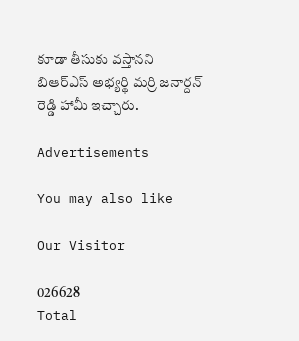కూడా తీసుకు వస్తానని బిఆర్ఎస్ అభ్యర్థి మర్రి జనార్దన్ రెడ్డి హామీ ఇచ్చారు.

Advertisements

You may also like

Our Visitor

026628
Total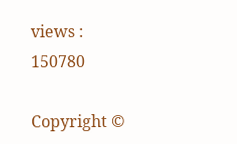views : 150780

Copyright ©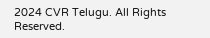2024 CVR Telugu. All Rights Reserved.